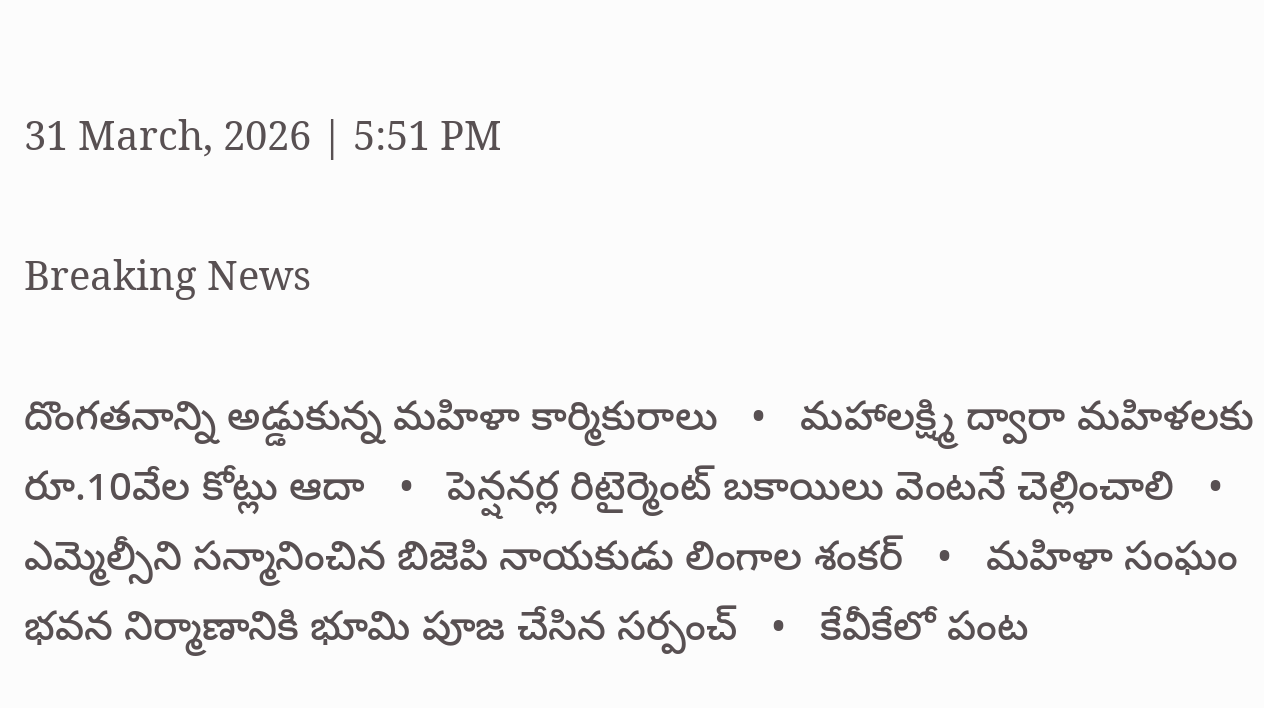31 March, 2026 | 5:51 PM

Breaking News

దొంగతనాన్ని అడ్డుకున్న మహిళా కార్మికురాలు   •   మహాలక్ష్మి ద్వారా మహిళలకు రూ.10వేల కోట్లు ఆదా   •   పెన్షనర్ల రిటైర్మెంట్ బకాయిలు వెంటనే చెల్లించాలి   •   ఎమ్మెల్సీని సన్మానించిన బిజెపి నాయకుడు లింగాల శంకర్   •   మహిళా సంఘం భవన నిర్మాణానికి భూమి పూజ చేసిన సర్పంచ్   •   కేవీకేలో పంట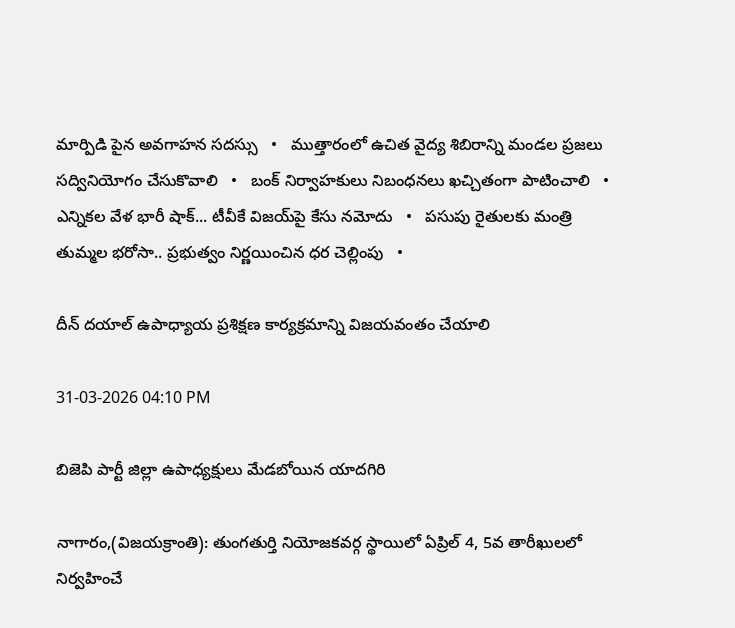మార్పిడి పైన అవగాహన సదస్సు   •   ముత్తారంలో ఉచిత వైద్య శిబిరాన్ని మండల ప్రజలు సద్వినియోగం చేసుకొవాలి   •   బంక్ నిర్వాహకులు నిబంధనలు ఖచ్చితంగా పాటించాలి   •   ఎన్నికల వేళ భారీ షాక్... టీవీకే విజయ్‌పై కేసు నమోదు   •   పసుపు రైతులకు మంత్రి తుమ్మల భరోసా.. ప్రభుత్వం నిర్ణయించిన ధర చెల్లింపు   •

దీన్ దయాల్ ఉపాధ్యాయ ప్రశిక్షణ కార్యక్రమాన్ని విజయవంతం చేయాలి

31-03-2026 04:10 PM

బిజెపి పార్టీ జిల్లా ఉపాధ్యక్షులు మేడబోయిన యాదగిరి

నాగారం,(విజయక్రాంతి): తుంగతుర్తి నియోజకవర్గ స్థాయిలో ఏప్రిల్ 4, 5వ తారీఖులలో నిర్వహించే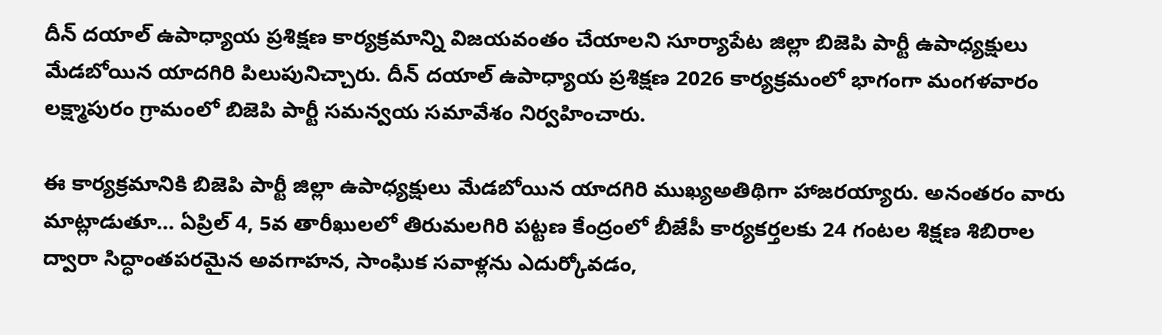దీన్ దయాల్ ఉపాధ్యాయ ప్రశిక్షణ కార్యక్రమాన్ని విజయవంతం చేయాలని సూర్యాపేట జిల్లా బిజెపి పార్టీ ఉపాధ్యక్షులు మేడబోయిన యాదగిరి పిలుపునిచ్చారు. దీన్ దయాల్ ఉపాధ్యాయ ప్రశిక్షణ 2026 కార్యక్రమంలో భాగంగా మంగళవారం లక్ష్మాపురం గ్రామంలో బిజెపి పార్టీ సమన్వయ సమావేశం నిర్వహించారు.

ఈ కార్యక్రమానికి బిజెపి పార్టీ జిల్లా ఉపాధ్యక్షులు మేడబోయిన యాదగిరి ముఖ్యఅతిథిగా హాజరయ్యారు. అనంతరం వారు మాట్లాడుతూ... ఏప్రిల్ 4, 5వ తారీఖులలో తిరుమలగిరి పట్టణ కేంద్రంలో బీజేపీ కార్యకర్తలకు 24 గంటల శిక్షణ శిబిరాల ద్వారా సిద్ధాంతపరమైన అవగాహన, సాంఘిక సవాళ్లను ఎదుర్కోవడం,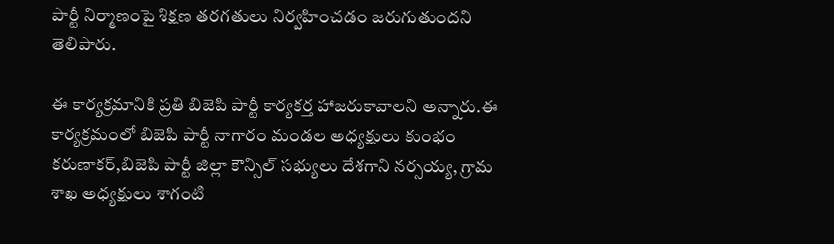పార్టీ నిర్మాణంపై శిక్షణ తరగతులు నిర్వహించడం జరుగుతుందని తెలిపారు.

ఈ కార్యక్రమానికి ప్రతి బిజెపి పార్టీ కార్యకర్త హాజరుకావాలని అన్నారు.ఈ కార్యక్రమంలో బిజెపి పార్టీ నాగారం మండల అధ్యక్షులు కుంభం కరుణాకర్,బిజెపి పార్టీ జిల్లా కౌన్సిల్ సభ్యులు దేశగాని నర్సయ్య, గ్రామ శాఖ అధ్యక్షులు శాగంటి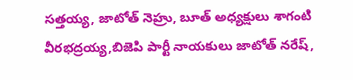సత్తయ్య, జాటోత్ నెహ్రు, బూత్ అధ్యక్షులు శాగంటి వీరభద్రయ్య,బిజెపి పార్టీ నాయకులు జాటోత్ నరేష్,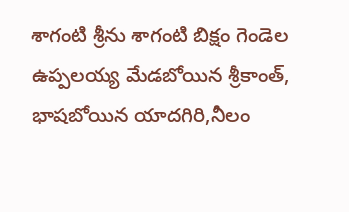శాగంటి శ్రీను శాగంటి బిక్షం గెండెల ఉప్పలయ్య మేడబోయిన శ్రీకాంత్, భాషబోయిన యాదగిరి,నీలం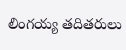లింగయ్య తదితరులు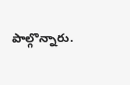పాల్గొన్నారు.